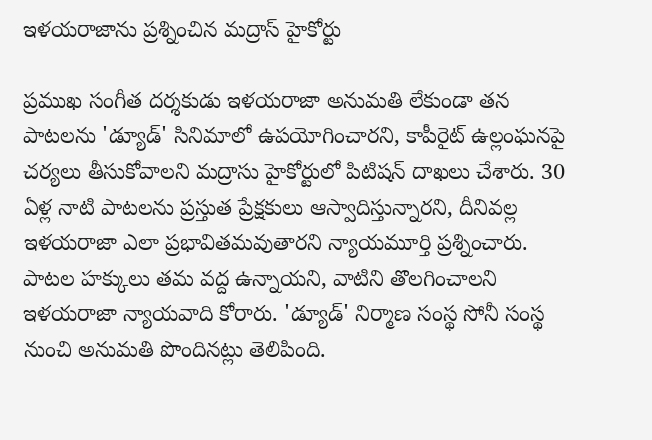ఇళయరాజాను ప్రశ్నించిన మద్రాస్ హైకోర్టు

ప్రముఖ సంగీత దర్శకుడు ఇళయరాజా అనుమతి లేకుండా తన పాటలను 'డ్యూడ్‌' సినిమాలో ఉపయోగించారని, కాపీరైట్ ఉల్లంఘనపై చర్యలు తీసుకోవాలని మద్రాసు హైకోర్టులో పిటిషన్ దాఖలు చేశారు. 30 ఏళ్ల నాటి పాటలను ప్రస్తుత ప్రేక్షకులు ఆస్వాదిస్తున్నారని, దీనివల్ల ఇళయరాజా ఎలా ప్రభావితమవుతారని న్యాయమూర్తి ప్రశ్నించారు. పాటల హక్కులు తమ వద్ద ఉన్నాయని, వాటిని తొలగించాలని ఇళయరాజా న్యాయవాది కోరారు. 'డ్యూడ్‌' నిర్మాణ సంస్థ సోనీ సంస్థ నుంచి అనుమతి పొందినట్లు తెలిపింది.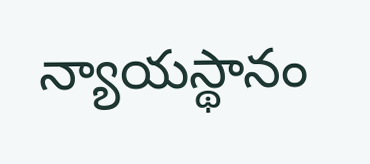న్యాయస్థానం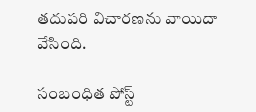తదుపరి విచారణను వాయిదా వేసింది.

సంబంధిత పోస్ట్